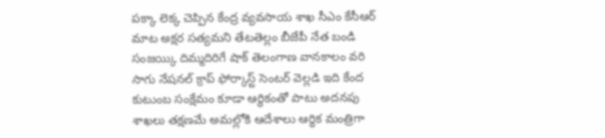పక్కా లెక్క చెప్పిన కేంద్ర వ్యవసాయ శాఖ సీఎం కేసీఆర్ మాట అక్షర సత్యమని తేటతెల్లం బీజేపీ నేత బండి సంజయ్కి దిమ్మదిరిగే షాక్ తెలంగాణ వానకాలం వరి సాగు నేషనల్ క్రాప్ ఫోర్కాస్ట్ సెంటర్ వెల్లడి ఇది కేంద
కుటుంబ సంక్షేమం కూడా ఆర్థికంతో పాటు అదనపు శాఖలు తక్షణమే అమల్లోకి ఆదేశాలు ఆర్థిక మంత్రిగా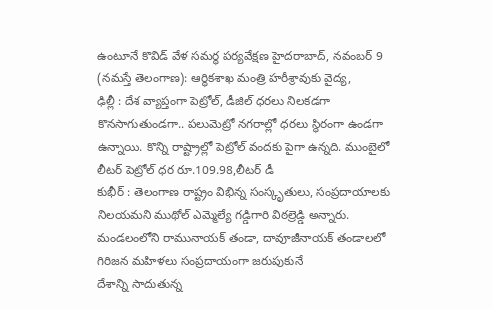ఉంటూనే కొవిడ్ వేళ సమర్థ పర్యవేక్షణ హైదరాబాద్, నవంబర్ 9 (నమస్తే తెలంగాణ): ఆర్థికశాఖ మంత్రి హరీశ్రావుకు వైద్య,
ఢిల్లీ : దేశ వ్యాప్తంగా పెట్రోల్, డీజిల్ ధరలు నిలకడగా కొనసాగుతుండగా.. పలుమెట్రో నగరాల్లో ధరలు స్థిరంగా ఉండగా ఉన్నాయి. కొన్ని రాష్ట్రాల్లో పెట్రోల్ వందకు పైగా ఉన్నది. ముంబైలో లీటర్ పెట్రోల్ ధర రూ.109.98,లీటర్ డీ
కుభీర్ : తెలంగాణ రాష్ట్రం విభిన్న సంస్కృతులు, సంప్రదాయాలకు నిలయమని ముథోల్ ఎమ్మెల్యే గడ్డిగారి విఠల్రెడ్డి అన్నారు. మండలంలోని రామునాయక్ తండా, దావూజీనాయక్ తండాలలో గిరిజన మహిళలు సంప్రదాయంగా జరుపుకునే
దేశాన్ని సాదుతున్న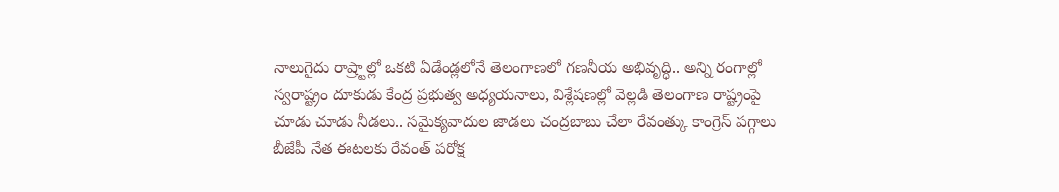నాలుగైదు రాష్ర్టాల్లో ఒకటి ఏడేండ్లలోనే తెలంగాణలో గణనీయ అభివృద్ధి.. అన్ని రంగాల్లో స్వరాష్ట్రం దూకుడు కేంద్ర ప్రభుత్వ అధ్యయనాలు, విశ్లేషణల్లో వెల్లడి తెలంగాణ రాష్ట్రంపై
చూడు చూడు నీడలు.. సమైక్యవాదుల జాడలు చంద్రబాబు చేలా రేవంత్కు కాంగ్రెస్ పగ్గాలు బీజేపీ నేత ఈటలకు రేవంత్ పరోక్ష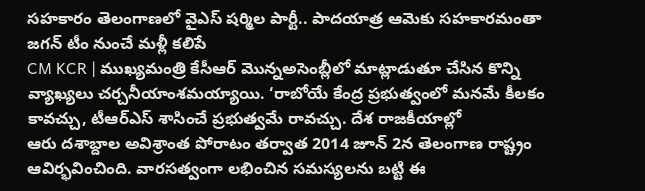సహకారం తెలంగాణలో వైఎస్ షర్మిల పార్టీ.. పాదయాత్ర ఆమెకు సహకారమంతా జగన్ టీం నుంచే మళ్లీ కలిపే
CM KCR | ముఖ్యమంత్రి కేసీఆర్ మొన్నఅసెంబ్లీలో మాట్లాడుతూ చేసిన కొన్ని వ్యాఖ్యలు చర్చనీయాంశమయ్యాయి. ‘రాబోయే కేంద్ర ప్రభుత్వంలో మనమే కీలకం కావచ్చు, టీఆర్ఎస్ శాసించే ప్రభుత్వమే రావచ్చు. దేశ రాజకీయాల్లో
ఆరు దశాబ్దాల అవిశ్రాంత పోరాటం తర్వాత 2014 జూన్ 2న తెలంగాణ రాష్ట్రం ఆవిర్భవించింది. వారసత్వంగా లభించిన సమస్యలను బట్టి ఈ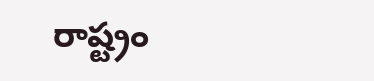రాష్ట్రం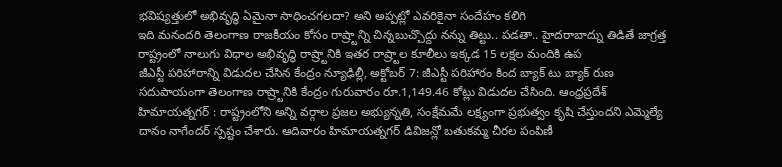భవిష్యత్తులో అభివృద్ధి ఏమైనా సాధించగలదా? అని అప్పట్లో ఎవరికైనా సందేహం కలిగి
ఇది మనందరి తెలంగాణ రాజకీయం కోసం రాష్ర్టాన్ని చిన్నబుచ్చొద్దు నన్ను తిట్టు.. పడతా.. హైదరాబాద్ను తిడితే జాగ్రత్త రాష్ట్రంలో నాలుగు విధాల అభివృద్ధి రాష్ర్టానికి ఇతర రాష్ర్టాల కూలీలు ఇక్కడ 15 లక్షల మందికి ఉప
జీఎస్టీ పరిహారాన్ని విడుదల చేసిన కేంద్రం న్యూఢిల్లీ, అక్టోబర్ 7: జీఎస్టీ పరిహారం కింద బ్యాక్ టు బ్యాక్ రుణ సదుపాయంగా తెలంగాణ రాష్ర్టానికి కేంద్రం గురువారం రూ.1,149.46 కోట్లు విడుదల చేసింది. ఆంధ్రప్రదేశ్
హిమాయత్నగర్ : రాష్ట్రంలోని అన్ని వర్గాల ప్రజల అభ్యున్నతి, సంక్షేమమే లక్ష్యంగా ప్రభుత్వం కృషి చేస్తుందని ఎమ్మెల్యే దానం నాగేందర్ స్పష్టం చేశారు. ఆదివారం హిమాయత్నగర్ డివిజన్లో బతుకమ్మ చీరల పంపిణీ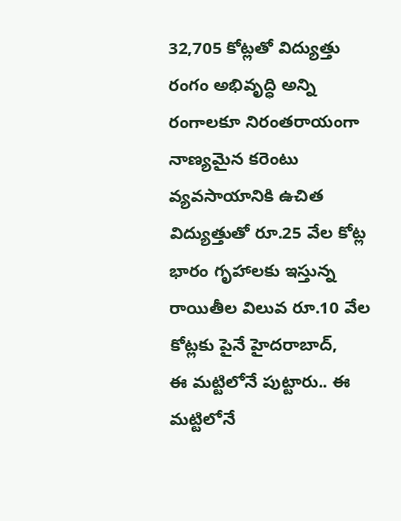32,705 కోట్లతో విద్యుత్తు రంగం అభివృద్ధి అన్ని రంగాలకూ నిరంతరాయంగా నాణ్యమైన కరెంటు వ్యవసాయానికి ఉచిత విద్యుత్తుతో రూ.25 వేల కోట్ల భారం గృహాలకు ఇస్తున్న రాయితీల విలువ రూ.10 వేల కోట్లకు పైనే హైదరాబాద్,
ఈ మట్టిలోనే పుట్టారు.. ఈ మట్టిలోనే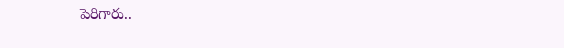పెరిగారు..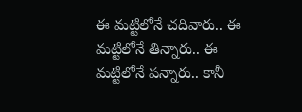ఈ మట్టిలోనే చదివారు.. ఈ మట్టిలోనే తిన్నారు.. ఈ మట్టిలోనే పన్నారు.. కానీ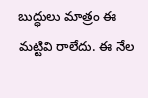బుద్ధులు మాత్రం ఈ మట్టివి రాలేదు. ఈ నేల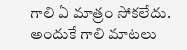గాలి ఏ మాత్రం సోకలేదు. అందుకే గాలి మాటలు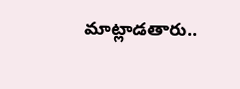మాట్లాడతారు..